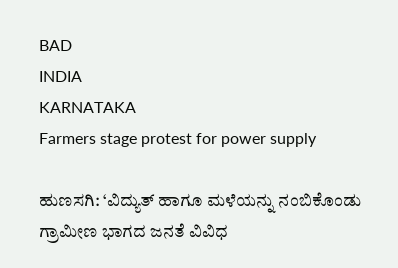BAD
INDIA
KARNATAKA
Farmers stage protest for power supply

ಹುಣಸಗಿ: ‘ವಿದ್ಯುತ್ ಹಾಗೂ ಮಳೆಯನ್ನು ನಂಬಿಕೊಂಡು ಗ್ರಾಮೀಣ ಭಾಗದ ಜನತೆ ವಿವಿಧ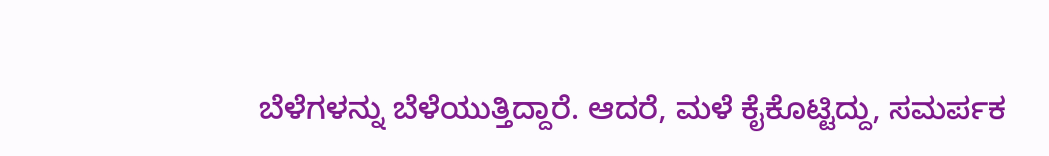ಬೆಳೆಗಳನ್ನು ಬೆಳೆಯುತ್ತಿದ್ದಾರೆ. ಆದರೆ, ಮಳೆ ಕೈಕೊಟ್ಟಿದ್ದು, ಸಮರ್ಪಕ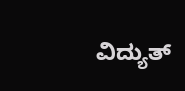ವಿದ್ಯುತ್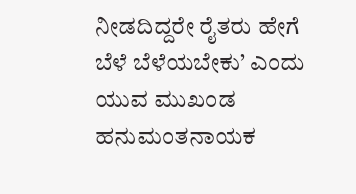ನೀಡದಿದ್ದರೇ ರೈತರು ಹೇಗೆ ಬೆಳೆ ಬೆಳೆಯಬೇಕು’ ಎಂದು ಯುವ ಮುಖಂಡ ಹನುಮಂತನಾಯಕ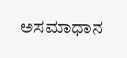ಅಸಮಾಧಾನ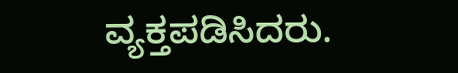ವ್ಯಕ್ತಪಡಿಸಿದರು.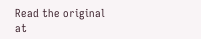Read the original at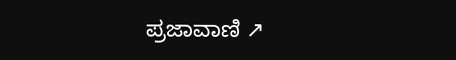ಪ್ರಜಾವಾಣಿ ↗